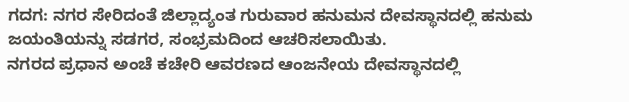ಗದಗ: ನಗರ ಸೇರಿದಂತೆ ಜಿಲ್ಲಾದ್ಯಂತ ಗುರುವಾರ ಹನುಮನ ದೇವಸ್ಥಾನದಲ್ಲಿ ಹನುಮ ಜಯಂತಿಯನ್ನು ಸಡಗರ, ಸಂಭ್ರಮದಿಂದ ಆಚರಿಸಲಾಯಿತು.
ನಗರದ ಪ್ರಧಾನ ಅಂಚೆ ಕಚೇರಿ ಆವರಣದ ಆಂಜನೇಯ ದೇವಸ್ಥಾನದಲ್ಲಿ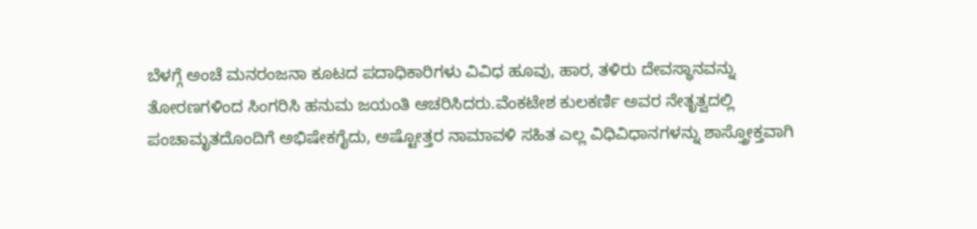ಬೆಳಗ್ಗೆ ಅಂಚೆ ಮನರಂಜನಾ ಕೂಟದ ಪದಾಧಿಕಾರಿಗಳು ವಿವಿಧ ಹೂವು, ಹಾರ, ತಳಿರು ದೇವಸ್ಥಾನವನ್ನು ತೋರಣಗಳಿಂದ ಸಿಂಗರಿಸಿ ಹನುಮ ಜಯಂತಿ ಆಚರಿಸಿದರು.ವೆಂಕಟೇಶ ಕುಲಕರ್ಣಿ ಅವರ ನೇತೃತ್ವದಲ್ಲಿ ಪಂಚಾಮೃತದೊಂದಿಗೆ ಅಭಿಷೇಕಗೈದು, ಅಷ್ಟೋತ್ತರ ನಾಮಾವಳಿ ಸಹಿತ ಎಲ್ಲ ವಿಧಿವಿಧಾನಗಳನ್ನು ಶಾಸ್ತ್ರೋಕ್ತವಾಗಿ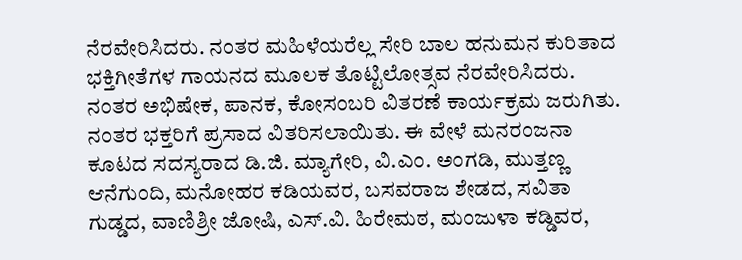ನೆರವೇರಿಸಿದರು. ನಂತರ ಮಹಿಳೆಯರೆಲ್ಲ ಸೇರಿ ಬಾಲ ಹನುಮನ ಕುರಿತಾದ ಭಕ್ತಿಗೀತೆಗಳ ಗಾಯನದ ಮೂಲಕ ತೊಟ್ಟಿಲೋತ್ಸವ ನೆರವೇರಿಸಿದರು. ನಂತರ ಅಭಿಷೇಕ, ಪಾನಕ, ಕೋಸಂಬರಿ ವಿತರಣೆ ಕಾರ್ಯಕ್ರಮ ಜರುಗಿತು. ನಂತರ ಭಕ್ತರಿಗೆ ಪ್ರಸಾದ ವಿತರಿಸಲಾಯಿತು. ಈ ವೇಳೆ ಮನರಂಜನಾ ಕೂಟದ ಸದಸ್ಯರಾದ ಡಿ.ಜಿ. ಮ್ಯಾಗೇರಿ, ವಿ.ಎಂ. ಅಂಗಡಿ, ಮುತ್ತಣ್ಣ ಆನೆಗುಂದಿ, ಮನೋಹರ ಕಡಿಯವರ, ಬಸವರಾಜ ಶೇಡದ, ಸವಿತಾ ಗುಡ್ಡದ, ವಾಣಿಶ್ರೀ ಜೋಷಿ, ಎಸ್.ವಿ. ಹಿರೇಮಠ, ಮಂಜುಳಾ ಕಡ್ಡಿವರ,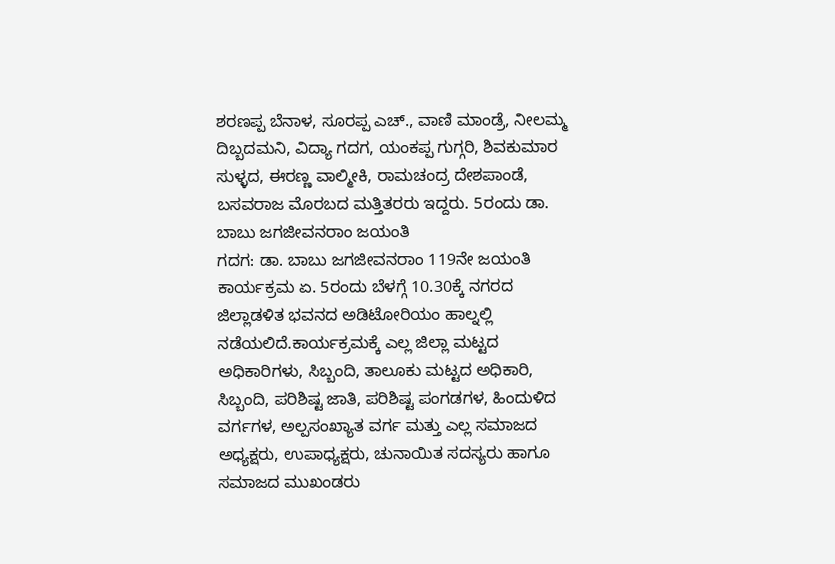ಶರಣಪ್ಪ ಬೆನಾಳ, ಸೂರಪ್ಪ ಎಚ್., ವಾಣಿ ಮಾಂಡ್ರೆ, ನೀಲಮ್ಮ ದಿಬ್ಬದಮನಿ, ವಿದ್ಯಾ ಗದಗ, ಯಂಕಪ್ಪ ಗುಗ್ಗರಿ, ಶಿವಕುಮಾರ ಸುಳ್ಳದ, ಈರಣ್ಣ ವಾಲ್ಮೀಕಿ, ರಾಮಚಂದ್ರ ದೇಶಪಾಂಡೆ, ಬಸವರಾಜ ಮೊರಬದ ಮತ್ತಿತರರು ಇದ್ದರು. 5ರಂದು ಡಾ. ಬಾಬು ಜಗಜೀವನರಾಂ ಜಯಂತಿ
ಗದಗ: ಡಾ. ಬಾಬು ಜಗಜೀವನರಾಂ 119ನೇ ಜಯಂತಿ ಕಾರ್ಯಕ್ರಮ ಏ. 5ರಂದು ಬೆಳಗ್ಗೆ 10.30ಕ್ಕೆ ನಗರದ ಜಿಲ್ಲಾಡಳಿತ ಭವನದ ಅಡಿಟೋರಿಯಂ ಹಾಲ್ನಲ್ಲಿ ನಡೆಯಲಿದೆ.ಕಾರ್ಯಕ್ರಮಕ್ಕೆ ಎಲ್ಲ ಜಿಲ್ಲಾ ಮಟ್ಟದ ಅಧಿಕಾರಿಗಳು, ಸಿಬ್ಬಂದಿ, ತಾಲೂಕು ಮಟ್ಟದ ಅಧಿಕಾರಿ, ಸಿಬ್ಬಂದಿ, ಪರಿಶಿಷ್ಟ ಜಾತಿ, ಪರಿಶಿಷ್ಟ ಪಂಗಡಗಳ, ಹಿಂದುಳಿದ ವರ್ಗಗಳ, ಅಲ್ಪಸಂಖ್ಯಾತ ವರ್ಗ ಮತ್ತು ಎಲ್ಲ ಸಮಾಜದ ಅಧ್ಯಕ್ಷರು, ಉಪಾಧ್ಯಕ್ಷರು, ಚುನಾಯಿತ ಸದಸ್ಯರು ಹಾಗೂ ಸಮಾಜದ ಮುಖಂಡರು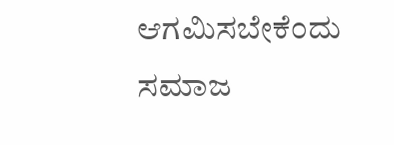ಆಗಮಿಸಬೇಕೆಂದು ಸಮಾಜ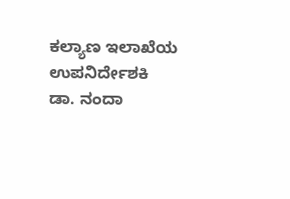ಕಲ್ಯಾಣ ಇಲಾಖೆಯ ಉಪನಿರ್ದೇಶಕಿ ಡಾ. ನಂದಾ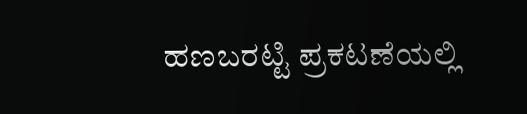ಹಣಬರಟ್ಟಿ ಪ್ರಕಟಣೆಯಲ್ಲಿ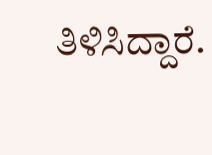ತಿಳಿಸಿದ್ದಾರೆ.